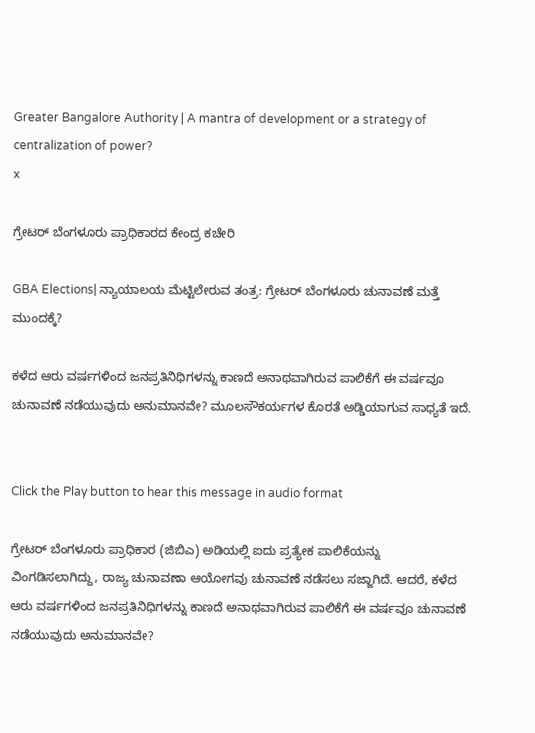Greater Bangalore Authority | A mantra of development or a strategy of centralization of power?
x

ಗ್ರೇಟರ್‌ ಬೆಂಗಳೂರು ಪ್ರಾಧಿಕಾರದ ಕೇಂದ್ರ ಕಚೇರಿ

GBA Elections| ನ್ಯಾಯಾಲಯ ಮೆಟ್ಟಿಲೇರುವ ತಂತ್ರ: ಗ್ರೇಟರ್‌ ಬೆಂಗಳೂರು ಚುನಾವಣೆ ಮತ್ತೆ ಮುಂದಕ್ಕೆ?

ಕಳೆದ ಆರು ವರ್ಷಗಳಿಂದ ಜನಪ್ರತಿನಿಧಿಗಳನ್ನು ಕಾಣದೆ ಅನಾಥವಾಗಿರುವ ಪಾಲಿಕೆಗೆ ಈ ವರ್ಷವೂ ಚುನಾವಣೆ ನಡೆಯುವುದು ಅನುಮಾನವೇ? ಮೂಲಸೌಕರ್ಯಗಳ ಕೊರತೆ ಅಡ್ಡಿಯಾಗುವ ಸಾಧ್ಯತೆ ಇದೆ.


Click the Play button to hear this message in audio format

ಗ್ರೇಟರ್‌ ಬೆಂಗಳೂರು ಪ್ರಾಧಿಕಾರ (ಜಿಬಿಎ) ಅಡಿಯಲ್ಲಿ ಐದು ಪ್ರತ್ಯೇಕ ಪಾಲಿಕೆಯನ್ನು ವಿಂಗಡಿಸಲಾಗಿದ್ದು, ರಾಜ್ಯ ಚುನಾವಣಾ ಆಯೋಗವು ಚುನಾವಣೆ ನಡೆಸಲು ಸಜ್ಜಾಗಿದೆ. ಆದರೆ, ಕಳೆದ ಆರು ವರ್ಷಗಳಿಂದ ಜನಪ್ರತಿನಿಧಿಗಳನ್ನು ಕಾಣದೆ ಅನಾಥವಾಗಿರುವ ಪಾಲಿಕೆಗೆ ಈ ವರ್ಷವೂ ಚುನಾವಣೆ ನಡೆಯುವುದು ಅನುಮಾನವೇ?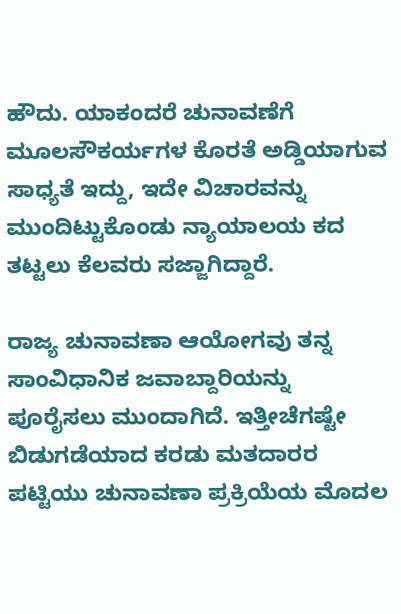ಹೌದು. ಯಾಕಂದರೆ ಚುನಾವಣೆಗೆ ಮೂಲಸೌಕರ್ಯಗಳ ಕೊರತೆ ಅಡ್ಡಿಯಾಗುವ ಸಾಧ್ಯತೆ ಇದ್ದು, ಇದೇ ವಿಚಾರವನ್ನು ಮುಂದಿಟ್ಟುಕೊಂಡು ನ್ಯಾಯಾಲಯ ಕದ ತಟ್ಟಲು ಕೆಲವರು ಸಜ್ಜಾಗಿದ್ದಾರೆ.

ರಾಜ್ಯ ಚುನಾವಣಾ ಆಯೋಗವು ತನ್ನ ಸಾಂವಿಧಾನಿಕ ಜವಾಬ್ದಾರಿಯನ್ನು ಪೂರೈಸಲು ಮುಂದಾಗಿದೆ. ಇತ್ತೀಚೆಗಷ್ಟೇ ಬಿಡುಗಡೆಯಾದ ಕರಡು ಮತದಾರರ ಪಟ್ಟಿಯು ಚುನಾವಣಾ ಪ್ರಕ್ರಿಯೆಯ ಮೊದಲ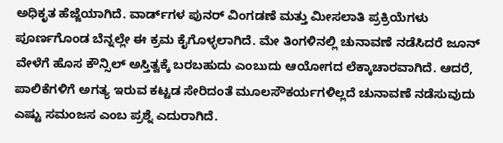ಅಧಿಕೃತ ಹೆಜ್ಜೆಯಾಗಿದೆ. ವಾರ್ಡ್‌ಗಳ ಪುನರ್ ವಿಂಗಡಣೆ ಮತ್ತು ಮೀಸಲಾತಿ ಪ್ರಕ್ರಿಯೆಗಳು ಪೂರ್ಣಗೊಂಡ ಬೆನ್ನಲ್ಲೇ ಈ ಕ್ರಮ ಕೈಗೊಳ್ಳಲಾಗಿದೆ. ಮೇ ತಿಂಗಳಿನಲ್ಲಿ ಚುನಾವಣೆ ನಡೆಸಿದರೆ ಜೂನ್ ವೇಳೆಗೆ ಹೊಸ ಕೌನ್ಸಿಲ್ ಅಸ್ತಿತ್ವಕ್ಕೆ ಬರಬಹುದು ಎಂಬುದು ಆಯೋಗದ ಲೆಕ್ಕಾಚಾರವಾಗಿದೆ. ಆದರೆ, ಪಾಲಿಕೆಗಳಿಗೆ ಅಗತ್ಯ ಇರುವ ಕಟ್ಟಡ ಸೇರಿದಂತೆ ಮೂಲಸೌಕರ್ಯಗಳಿಲ್ಲದೆ ಚುನಾವಣೆ ನಡೆಸುವುದು ಎಷ್ಟು ಸಮಂಜಸ ಎಂಬ ಪ್ರಶ್ನೆ ಎದುರಾಗಿದೆ.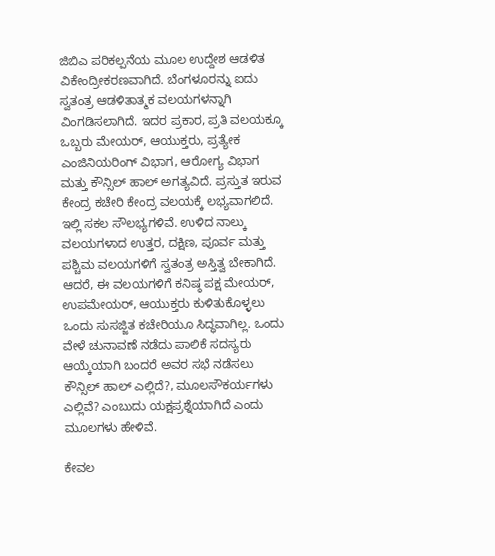ಜಿಬಿಎ ಪರಿಕಲ್ಪನೆಯ ಮೂಲ ಉದ್ದೇಶ ಆಡಳಿತ ವಿಕೇಂದ್ರೀಕರಣವಾಗಿದೆ. ಬೆಂಗಳೂರನ್ನು ಐದು ಸ್ವತಂತ್ರ ಆಡಳಿತಾತ್ಮಕ ವಲಯಗಳನ್ನಾಗಿ ವಿಂಗಡಿಸಲಾಗಿದೆ. ಇದರ ಪ್ರಕಾರ, ಪ್ರತಿ ವಲಯಕ್ಕೂ ಒಬ್ಬರು ಮೇಯರ್‌, ಆಯುಕ್ತರು, ಪ್ರತ್ಯೇಕ ಎಂಜಿನಿಯರಿಂಗ್ ವಿಭಾಗ, ಆರೋಗ್ಯ ವಿಭಾಗ ಮತ್ತು ಕೌನ್ಸಿಲ್ ಹಾಲ್ ಅಗತ್ಯವಿದೆ. ಪ್ರಸ್ತುತ ಇರುವ ಕೇಂದ್ರ ಕಚೇರಿ ಕೇಂದ್ರ ವಲಯಕ್ಕೆ ಲಭ್ಯವಾಗಲಿದೆ. ಇಲ್ಲಿ ಸಕಲ ಸೌಲಭ್ಯಗಳಿವೆ. ಉಳಿದ ನಾಲ್ಕು ವಲಯಗಳಾದ ಉತ್ತರ, ದಕ್ಷಿಣ, ಪೂರ್ವ ಮತ್ತು ಪಶ್ಚಿಮ ವಲಯಗಳಿಗೆ ಸ್ವತಂತ್ರ ಅಸ್ತಿತ್ವ ಬೇಕಾಗಿದೆ. ಆದರೆ, ಈ ವಲಯಗಳಿಗೆ ಕನಿಷ್ಠ ಪಕ್ಷ ಮೇಯರ್‌, ಉಪಮೇಯರ್‌, ಆಯುಕ್ತರು ಕುಳಿತುಕೊಳ್ಳಲು ಒಂದು ಸುಸಜ್ಜಿತ ಕಚೇರಿಯೂ ಸಿದ್ಧವಾಗಿಲ್ಲ. ಒಂದು ವೇಳೆ ಚುನಾವಣೆ ನಡೆದು ಪಾಲಿಕೆ ಸದಸ್ಯರು ಆಯ್ಕೆಯಾಗಿ ಬಂದರೆ ಅವರ ಸಭೆ ನಡೆಸಲು ಕೌನ್ಸಿಲ್ ಹಾಲ್ ಎಲ್ಲಿದೆ?, ಮೂಲಸೌಕರ್ಯಗಳು ಎಲ್ಲಿವೆ? ಎಂಬುದು ಯಕ್ಷಪ್ರಶ್ನೆಯಾಗಿದೆ ಎಂದು ಮೂಲಗಳು ಹೇಳಿವೆ.

ಕೇವಲ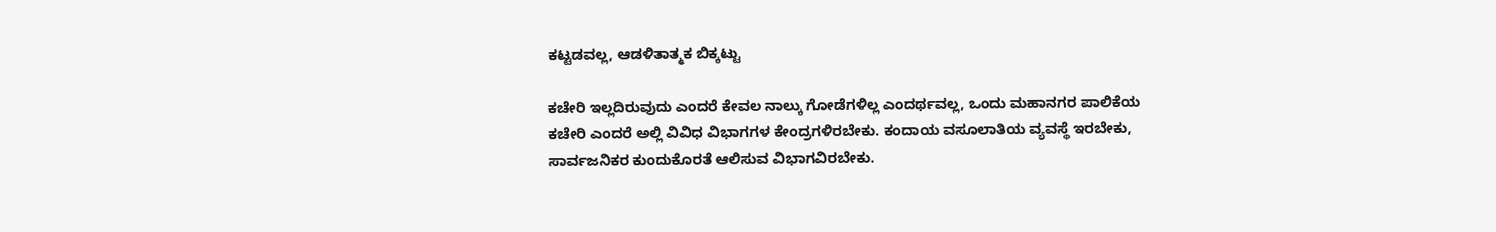ಕಟ್ಟಡವಲ್ಲ, ಆಡಳಿತಾತ್ಮಕ ಬಿಕ್ಕಟ್ಟು

ಕಚೇರಿ ಇಲ್ಲದಿರುವುದು ಎಂದರೆ ಕೇವಲ ನಾಲ್ಕು ಗೋಡೆಗಳಿಲ್ಲ ಎಂದರ್ಥವಲ್ಲ, ಒಂದು ಮಹಾನಗರ ಪಾಲಿಕೆಯ ಕಚೇರಿ ಎಂದರೆ ಅಲ್ಲಿ ವಿವಿಧ ವಿಭಾಗಗಳ ಕೇಂದ್ರಗಳಿರಬೇಕು. ಕಂದಾಯ ವಸೂಲಾತಿಯ ವ್ಯವಸ್ಥೆ ಇರಬೇಕು, ಸಾರ್ವಜನಿಕರ ಕುಂದುಕೊರತೆ ಆಲಿಸುವ ವಿಭಾಗವಿರಬೇಕು.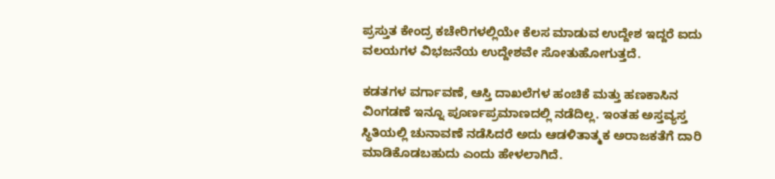ಪ್ರಸ್ತುತ ಕೇಂದ್ರ ಕಚೇರಿಗಳಲ್ಲಿಯೇ ಕೆಲಸ ಮಾಡುವ ಉದ್ದೇಶ ಇದ್ದರೆ ಐದು ವಲಯಗಳ ವಿಭಜನೆಯ ಉದ್ದೇಶವೇ ಸೋತುಹೋಗುತ್ತದೆ.

ಕಡತಗಳ ವರ್ಗಾವಣೆ, ಆಸ್ತಿ ದಾಖಲೆಗಳ ಹಂಚಿಕೆ ಮತ್ತು ಹಣಕಾಸಿನ ವಿಂಗಡಣೆ ಇನ್ನೂ ಪೂರ್ಣಪ್ರಮಾಣದಲ್ಲಿ ನಡೆದಿಲ್ಲ. ಇಂತಹ ಅಸ್ತವ್ಯಸ್ತ ಸ್ಥಿತಿಯಲ್ಲಿ ಚುನಾವಣೆ ನಡೆಸಿದರೆ ಅದು ಆಡಳಿತಾತ್ಮಕ ಅರಾಜಕತೆಗೆ ದಾರಿ ಮಾಡಿಕೊಡಬಹುದು ಎಂದು ಹೇಳಲಾಗಿದೆ.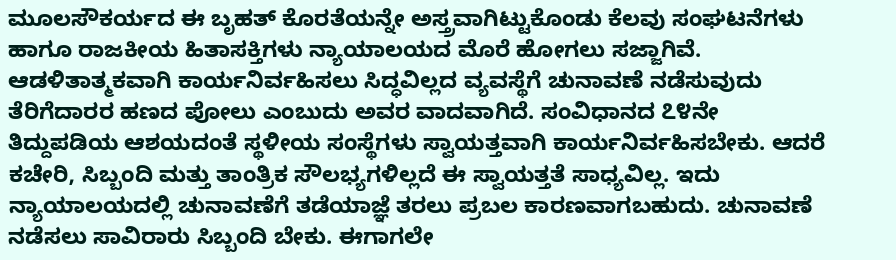ಮೂಲಸೌಕರ್ಯದ ಈ ಬೃಹತ್ ಕೊರತೆಯನ್ನೇ ಅಸ್ತ್ರವಾಗಿಟ್ಟುಕೊಂಡು ಕೆಲವು ಸಂಘಟನೆಗಳು ಹಾಗೂ ರಾಜಕೀಯ ಹಿತಾಸಕ್ತಿಗಳು ನ್ಯಾಯಾಲಯದ ಮೊರೆ ಹೋಗಲು ಸಜ್ಜಾಗಿವೆ. ಆಡಳಿತಾತ್ಮಕವಾಗಿ ಕಾರ್ಯನಿರ್ವಹಿಸಲು ಸಿದ್ಧವಿಲ್ಲದ ವ್ಯವಸ್ಥೆಗೆ ಚುನಾವಣೆ ನಡೆಸುವುದು ತೆರಿಗೆದಾರರ ಹಣದ ಪೋಲು ಎಂಬುದು ಅವರ ವಾದವಾಗಿದೆ. ಸಂವಿಧಾನದ ೭೪ನೇ ತಿದ್ದುಪಡಿಯ ಆಶಯದಂತೆ ಸ್ಥಳೀಯ ಸಂಸ್ಥೆಗಳು ಸ್ವಾಯತ್ತವಾಗಿ ಕಾರ್ಯನಿರ್ವಹಿಸಬೇಕು. ಆದರೆ ಕಚೇರಿ, ಸಿಬ್ಬಂದಿ ಮತ್ತು ತಾಂತ್ರಿಕ ಸೌಲಭ್ಯಗಳಿಲ್ಲದೆ ಈ ಸ್ವಾಯತ್ತತೆ ಸಾಧ್ಯವಿಲ್ಲ. ಇದು ನ್ಯಾಯಾಲಯದಲ್ಲಿ ಚುನಾವಣೆಗೆ ತಡೆಯಾಜ್ಞೆ ತರಲು ಪ್ರಬಲ ಕಾರಣವಾಗಬಹುದು. ಚುನಾವಣೆ ನಡೆಸಲು ಸಾವಿರಾರು ಸಿಬ್ಬಂದಿ ಬೇಕು. ಈಗಾಗಲೇ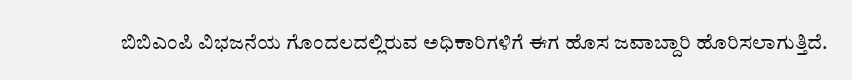ಬಿಬಿಎಂಪಿ ವಿಭಜನೆಯ ಗೊಂದಲದಲ್ಲಿರುವ ಅಧಿಕಾರಿಗಳಿಗೆ ಈಗ ಹೊಸ ಜವಾಬ್ದಾರಿ ಹೊರಿಸಲಾಗುತ್ತಿದೆ.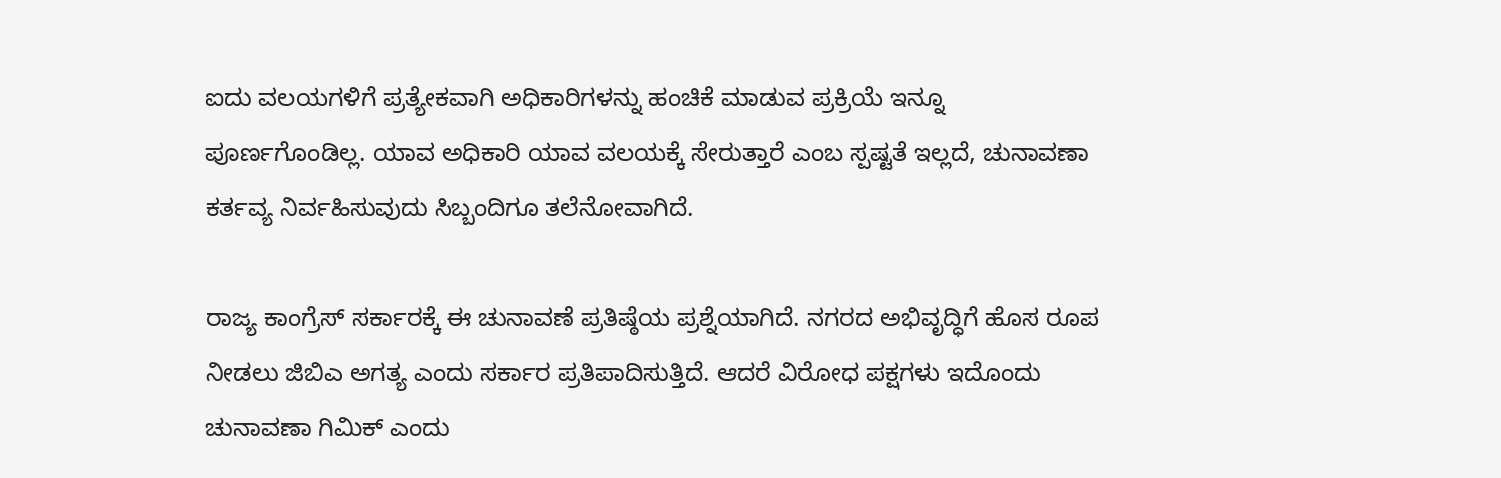ಐದು ವಲಯಗಳಿಗೆ ಪ್ರತ್ಯೇಕವಾಗಿ ಅಧಿಕಾರಿಗಳನ್ನು ಹಂಚಿಕೆ ಮಾಡುವ ಪ್ರಕ್ರಿಯೆ ಇನ್ನೂ ಪೂರ್ಣಗೊಂಡಿಲ್ಲ. ಯಾವ ಅಧಿಕಾರಿ ಯಾವ ವಲಯಕ್ಕೆ ಸೇರುತ್ತಾರೆ ಎಂಬ ಸ್ಪಷ್ಟತೆ ಇಲ್ಲದೆ, ಚುನಾವಣಾ ಕರ್ತವ್ಯ ನಿರ್ವಹಿಸುವುದು ಸಿಬ್ಬಂದಿಗೂ ತಲೆನೋವಾಗಿದೆ.

ರಾಜ್ಯ ಕಾಂಗ್ರೆಸ್‌ ಸರ್ಕಾರಕ್ಕೆ ಈ ಚುನಾವಣೆ ಪ್ರತಿಷ್ಠೆಯ ಪ್ರಶ್ನೆಯಾಗಿದೆ. ನಗರದ ಅಭಿವೃದ್ಧಿಗೆ ಹೊಸ ರೂಪ ನೀಡಲು ಜಿಬಿಎ ಅಗತ್ಯ ಎಂದು ಸರ್ಕಾರ ಪ್ರತಿಪಾದಿಸುತ್ತಿದೆ. ಆದರೆ ವಿರೋಧ ಪಕ್ಷಗಳು ಇದೊಂದು ಚುನಾವಣಾ ಗಿಮಿಕ್ ಎಂದು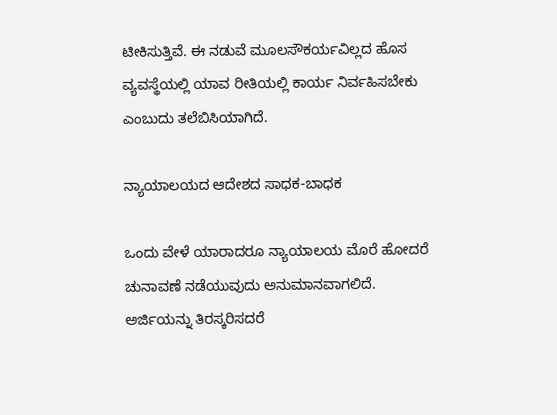ಟೀಕಿಸುತ್ತಿವೆ. ಈ ನಡುವೆ ಮೂಲಸೌಕರ್ಯವಿಲ್ಲದ ಹೊಸ ವ್ಯವಸ್ಥೆಯಲ್ಲಿ ಯಾವ ರೀತಿಯಲ್ಲಿ ಕಾರ್ಯ ನಿರ್ವಹಿಸಬೇಕು ಎಂಬುದು ತಲೆಬಿಸಿಯಾಗಿದೆ.

ನ್ಯಾಯಾಲಯದ ಆದೇಶದ ಸಾಧಕ-ಬಾಧಕ

ಒಂದು ವೇಳೆ ಯಾರಾದರೂ ನ್ಯಾಯಾಲಯ ಮೊರೆ ಹೋದರೆ ಚುನಾವಣೆ ನಡೆಯುವುದು ಅನುಮಾನವಾಗಲಿದೆ. ಅರ್ಜಿಯನ್ನು ತಿರಸ್ಕರಿಸದರೆ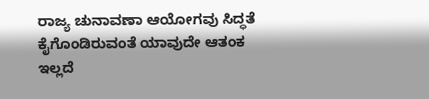ರಾಜ್ಯ ಚುನಾವಣಾ ಆಯೋಗವು ಸಿದ್ಧತೆ ಕೈಗೊಂಡಿರುವಂತೆ ಯಾವುದೇ ಆತಂಕ ಇಲ್ಲದೆ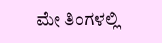ಮೇ ತಿಂಗಳಲ್ಲಿ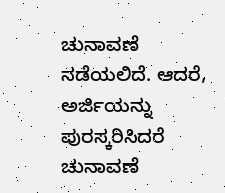ಚುನಾವಣೆ ನಡೆಯಲಿದೆ. ಆದರೆ, ಅರ್ಜಿಯನ್ನು ಪುರಸ್ಕರಿಸಿದರೆ ಚುನಾವಣೆ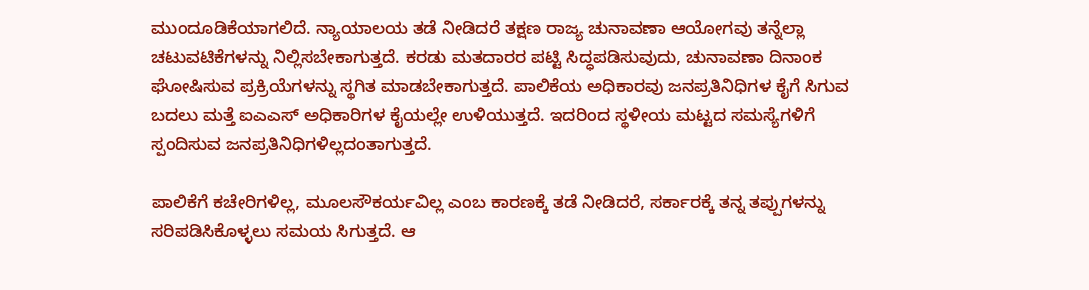ಮುಂದೂಡಿಕೆಯಾಗಲಿದೆ. ನ್ಯಾಯಾಲಯ ತಡೆ ನೀಡಿದರೆ ತಕ್ಷಣ ರಾಜ್ಯ ಚುನಾವಣಾ ಆಯೋಗವು ತನ್ನೆಲ್ಲಾ ಚಟುವಟಿಕೆಗಳನ್ನು ನಿಲ್ಲಿಸಬೇಕಾಗುತ್ತದೆ. ಕರಡು ಮತದಾರರ ಪಟ್ಟಿ ಸಿದ್ಧಪಡಿಸುವುದು, ಚುನಾವಣಾ ದಿನಾಂಕ ಘೋಷಿಸುವ ಪ್ರಕ್ರಿಯೆಗಳನ್ನು ಸ್ಥಗಿತ ಮಾಡಬೇಕಾಗುತ್ತದೆ. ಪಾಲಿಕೆಯ ಅಧಿಕಾರವು ಜನಪ್ರತಿನಿಧಿಗಳ ಕೈಗೆ ಸಿಗುವ ಬದಲು ಮತ್ತೆ ಐಎಎಸ್ ಅಧಿಕಾರಿಗಳ ಕೈಯಲ್ಲೇ ಉಳಿಯುತ್ತದೆ. ಇದರಿಂದ ಸ್ಥಳೀಯ ಮಟ್ಟದ ಸಮಸ್ಯೆಗಳಿಗೆ ಸ್ಪಂದಿಸುವ ಜನಪ್ರತಿನಿಧಿಗಳಿಲ್ಲದಂತಾಗುತ್ತದೆ.

ಪಾಲಿಕೆಗೆ ಕಚೇರಿಗಳಿಲ್ಲ, ಮೂಲಸೌಕರ್ಯವಿಲ್ಲ ಎಂಬ ಕಾರಣಕ್ಕೆ ತಡೆ ನೀಡಿದರೆ, ಸರ್ಕಾರಕ್ಕೆ ತನ್ನ ತಪ್ಪುಗಳನ್ನು ಸರಿಪಡಿಸಿಕೊಳ್ಳಲು ಸಮಯ ಸಿಗುತ್ತದೆ. ಆ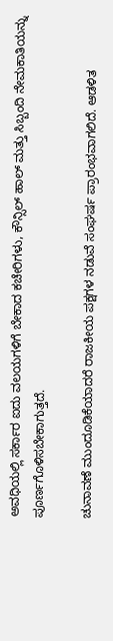ಅವಧಿಯಲ್ಲಿ ಸರ್ಕಾರ ಐದು ವಲಯಗಳಿಗೆ ಬೇಕಾದ ಕಚೇರಿಗಳು, ಕೌನ್ಸಿಲ್ ಹಾಲ್ ಮತ್ತು ಸಿಬ್ಬಂದಿ ನೇಮಕಾತಿಯನ್ನು ಪೂರ್ಣಗೊಳಿಸಬೇಕಾಗುತ್ತದೆ.

ಚುನಾವಣೆ ಮುಂದೂಡಿಕೆಯಾದರೆ ರಾಜಕೀಯ ಪಕ್ಷಗಳ ನಡುವೆ ಸಂಘರ್ಷ ಪ್ರಾರಂಭವಾಗಲಿದೆ. ಆಡಳಿತ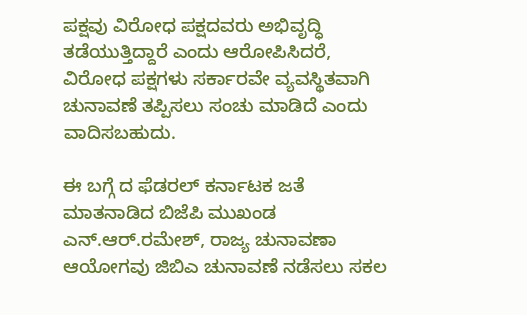ಪಕ್ಷವು ವಿರೋಧ ಪಕ್ಷದವರು ಅಭಿವೃದ್ಧಿ ತಡೆಯುತ್ತಿದ್ದಾರೆ ಎಂದು ಆರೋಪಿಸಿದರೆ, ವಿರೋಧ ಪಕ್ಷಗಳು ಸರ್ಕಾರವೇ ವ್ಯವಸ್ಥಿತವಾಗಿ ಚುನಾವಣೆ ತಪ್ಪಿಸಲು ಸಂಚು ಮಾಡಿದೆ ಎಂದು ವಾದಿಸಬಹುದು.

ಈ ಬಗ್ಗೆ ದ ಫೆಡರಲ್‌ ಕರ್ನಾಟಕ ಜತೆ ಮಾತನಾಡಿದ ಬಿಜೆಪಿ ಮುಖಂಡ ಎನ್‌.ಆರ್‌.ರಮೇಶ್‌, ರಾಜ್ಯ ಚುನಾವಣಾ ಆಯೋಗವು ಜಿಬಿಎ ಚುನಾವಣೆ ನಡೆಸಲು ಸಕಲ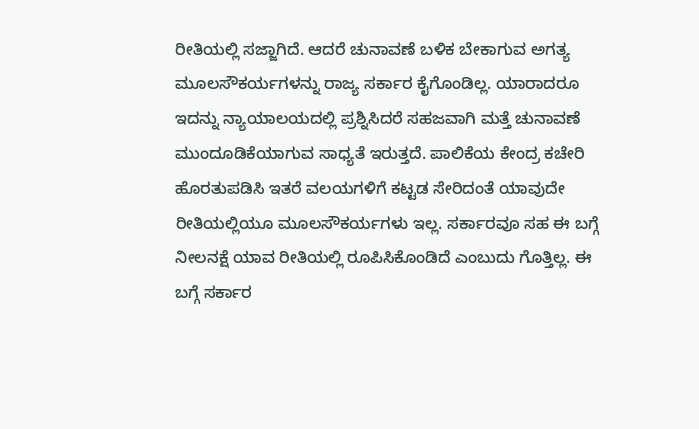ರೀತಿಯಲ್ಲಿ ಸಜ್ಜಾಗಿದೆ. ಆದರೆ ಚುನಾವಣೆ ಬಳಿಕ ಬೇಕಾಗುವ ಅಗತ್ಯ ಮೂಲಸೌಕರ್ಯಗಳನ್ನು ರಾಜ್ಯ ಸರ್ಕಾರ ಕೈಗೊಂಡಿಲ್ಲ. ಯಾರಾದರೂ ಇದನ್ನು ನ್ಯಾಯಾಲಯದಲ್ಲಿ ಪ್ರಶ್ನಿಸಿದರೆ ಸಹಜವಾಗಿ ಮತ್ತೆ ಚುನಾವಣೆ ಮುಂದೂಡಿಕೆಯಾಗುವ ಸಾಧ್ಯತೆ ಇರುತ್ತದೆ. ಪಾಲಿಕೆಯ ಕೇಂದ್ರ ಕಚೇರಿ ಹೊರತುಪಡಿಸಿ ಇತರೆ ವಲಯಗಳಿಗೆ ಕಟ್ಟಡ ಸೇರಿದಂತೆ ಯಾವುದೇ ರೀತಿಯಲ್ಲಿಯೂ ಮೂಲಸೌಕರ್ಯಗಳು ಇಲ್ಲ. ಸರ್ಕಾರವೂ ಸಹ ಈ ಬಗ್ಗೆ ನೀಲನಕ್ಷೆ ಯಾವ ರೀತಿಯಲ್ಲಿ ರೂಪಿಸಿಕೊಂಡಿದೆ ಎಂಬುದು ಗೊತ್ತಿಲ್ಲ. ಈ ಬಗ್ಗೆ ಸರ್ಕಾರ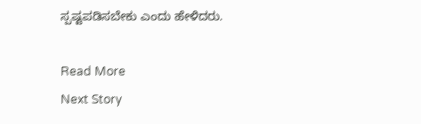ಸ್ಪಷ್ಟಪಡಿಸಬೇಕು ಎಂದು ಹೇಳಿದರು.

Read More
Next Story